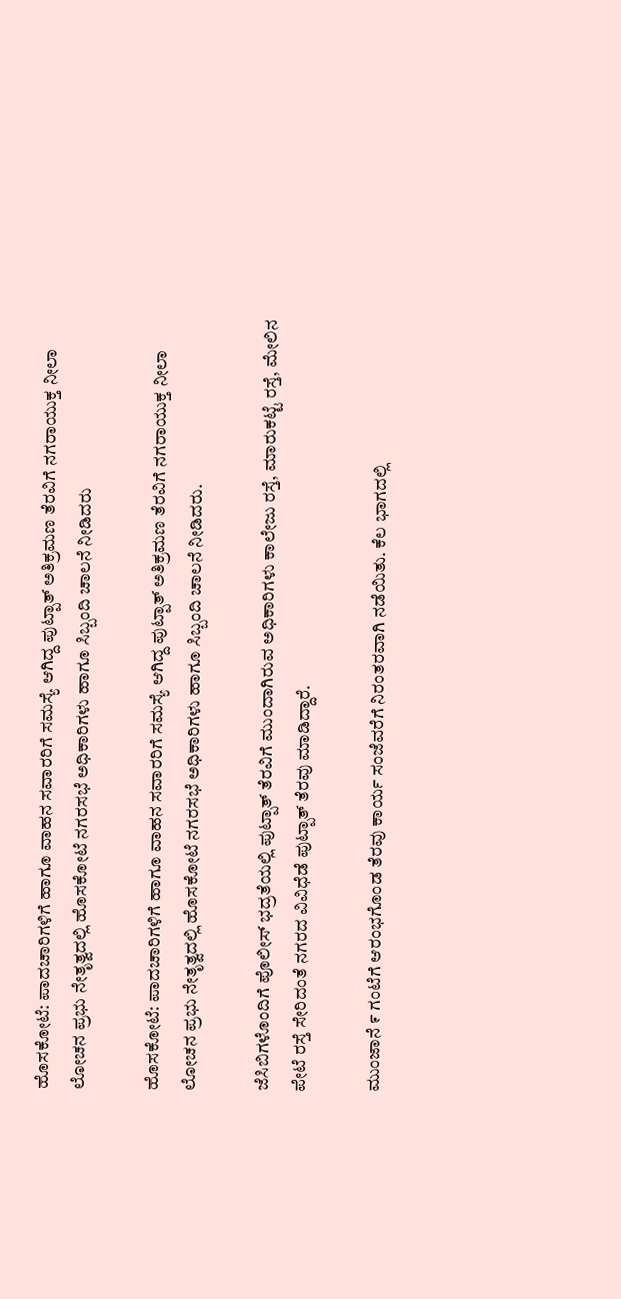ಹೊಸಕೋಟೆ: ಪಾದಚಾರಿಗಳಿಗೆ ಹಾಗೂ ವಾಹನ ಸವಾರರಿಗೆ ಸಮಸ್ಯೆ ಆಗಿದ್ದ ಪುಟ್ಪಾತ್ ಅತಿಕ್ರಮಣ ತೆರವಿಗೆ ನಗರಾಯುಕ್ತ ನೀಲಾ ಲೋಚನ ಪ್ರಭು ನೇತೃತ್ವದಲ್ಲಿ ಹೊಸಕೋಟೆ ನಗರಸಭೆ ಅಧಿಕಾರಿಗಳು ಹಾಗೂ ಸಿಬ್ಬಂದಿ ಚಾಲನೆ ನೀಡಿದರು

ಹೊಸಕೋಟೆ: ಪಾದಚಾರಿಗಳಿಗೆ ಹಾಗೂ ವಾಹನ ಸವಾರರಿಗೆ ಸಮಸ್ಯೆ ಆಗಿದ್ದ ಪುಟ್ಪಾತ್ ಅತಿಕ್ರಮಣ ತೆರವಿಗೆ ನಗರಾಯುಕ್ತ ನೀಲಾ ಲೋಚನ ಪ್ರಭು ನೇತೃತ್ವದಲ್ಲಿ ಹೊಸಕೋಟೆ ನಗರಸಭೆ ಅಧಿಕಾರಿಗಳು ಹಾಗೂ ಸಿಬ್ಬಂದಿ ಚಾಲನೆ ನೀಡಿದರು.

ಜೆಸಿಬಿಗಳೊಂದಿಗೆ ಪೊಲೀಸ್‌ ಭದ್ರತೆಯಲ್ಲಿ ಪುಟ್ಪಾತ್ ತೆರವಿಗೆ ಮುಂದಾಗಿರುವ ಅಧಿಕಾರಿಗಳು ಕಾಲೇಜು ರಸ್ತೆ, ಮಾರುಕಟ್ಟೆ ರಸ್ತೆ, ಮೇಲಿನ ಪೇಟೆ ರಸ್ತೆ ಸೇರಿದಂತೆ ನಗರದ ವಿವಿಧೆಡೆ ಪುಟ್ಪಾತ್ ತೆರವು ಮಾಡಿದ್ದಾರೆ.

ಮುಂಜಾನೆ ೯ ಗಂಟೆಗೆ ಆರಂಭಗೊಂಡ ತೆರವು ಕಾರ್ಯ ಸಂಜೆವರೆಗೆ ನಿರಂತರವಾಗಿ ನಡೆಯಿತು. ಕೆಲ ಭಾಗದಲ್ಲಿ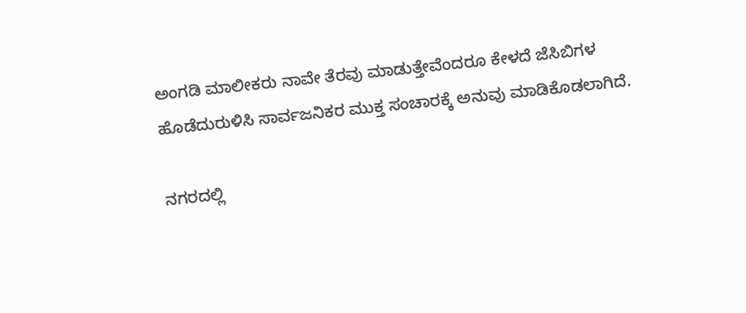ಅಂಗಡಿ ಮಾಲೀಕರು ನಾವೇ ತೆರವು ಮಾಡುತ್ತೇವೆಂದರೂ ಕೇಳದೆ ಜೆಸಿಬಿಗಳ ಹೊಡೆದುರುಳಿಸಿ ಸಾರ್ವಜನಿಕರ ಮುಕ್ತ ಸಂಚಾರಕ್ಕೆ ಅನುವು ಮಾಡಿಕೊಡಲಾಗಿದೆ.

ನಗರದಲ್ಲಿ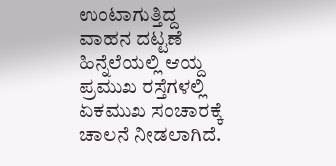ಉಂಟಾಗುತ್ತಿದ್ದ ವಾಹನ ದಟ್ಟಣೆ ಹಿನ್ನೆಲೆಯಲ್ಲಿ ಆಯ್ದ ಪ್ರಮುಖ ರಸ್ತೆಗಳಲ್ಲಿ ಏಕಮುಖ ಸಂಚಾರಕ್ಕೆ ಚಾಲನೆ ನೀಡಲಾಗಿದೆ.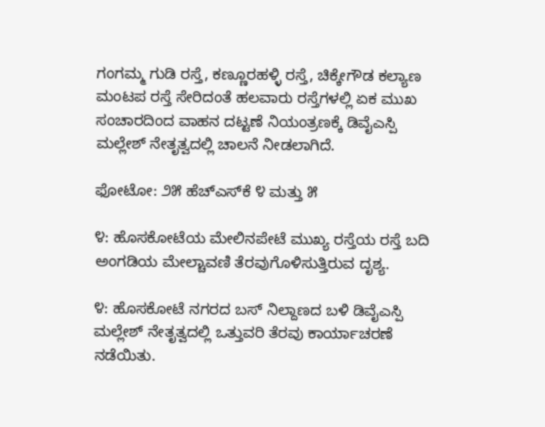ಗಂಗಮ್ಮ ಗುಡಿ ರಸ್ತೆ, ಕಣ್ಣೂರಹಳ್ಳಿ ರಸ್ತೆ, ಚಿಕ್ಕೇಗೌಡ ಕಲ್ಯಾಣ ಮಂಟಪ ರಸ್ತೆ ಸೇರಿದಂತೆ ಹಲವಾರು ರಸ್ತೆಗಳಲ್ಲಿ ಏಕ ಮುಖ ಸಂಚಾರದಿಂದ ವಾಹನ ದಟ್ಟಣೆ ನಿಯಂತ್ರಣಕ್ಕೆ ಡಿವೈಎಸ್ಪಿ ಮಲ್ಲೇಶ್ ನೇತೃತ್ವದಲ್ಲಿ ಚಾಲನೆ ನೀಡಲಾಗಿದೆ.

ಫೋಟೋ: ೨೫ ಹೆಚ್‌ಎಸ್‌ಕೆ ೪ ಮತ್ತು ೫

೪: ಹೊಸಕೋಟೆಯ ಮೇಲಿನಪೇಟೆ ಮುಖ್ಯ ರಸ್ತೆಯ ರಸ್ತೆ ಬದಿ ಅಂಗಡಿಯ ಮೇಲ್ಚಾವಣಿ ತೆರವುಗೊಳಿಸುತ್ತಿರುವ ದೃಶ್ಯ.

೪: ಹೊಸಕೋಟೆ ನಗರದ ಬಸ್ ನಿಲ್ದಾಣದ ಬಳಿ ಡಿವೈಎಸ್ಪಿ ಮಲ್ಲೇಶ್ ನೇತೃತ್ವದಲ್ಲಿ ಒತ್ತುವರಿ ತೆರವು ಕಾರ್ಯಾಚರಣೆ ನಡೆಯಿತು.